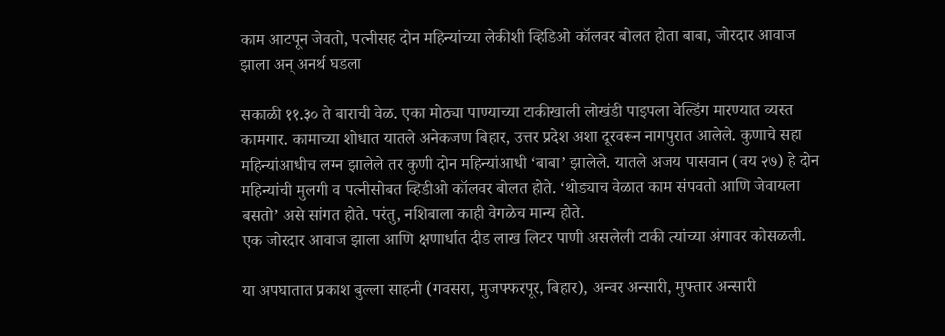काम आटपून जेवतो, पत्नीसह दोन महिन्यांच्या लेकीशी व्हिडिओ कॉलवर बोलत होता बाबा, जोरदार आवाज झाला अन् अनर्थ घडला

सकाळी ११.३० ते बाराची वेळ. एका मोठ्या पाण्याच्या टाकीखाली लोखंडी पाइपला वेल्डिंग मारण्यात व्यस्त कामगार. कामाच्या शोधात यातले अनेकजण बिहार, उत्तर प्रदेश अशा दूरवरून नागपुरात आलेले. कुणाचे सहा महिन्यांआधीच लग्न झालेले तर कुणी दोन महिन्यांआधी ‘बाबा’ झालेले. यातले अजय पासवान (वय २७) हे दोन महिन्यांची मुलगी व पत्नीसोबत व्हिडीओ कॉलवर बोलत होते. ‘थोड्याच वेळात काम संपवतो आणि जेवायला बसतो’ असे सांगत होते. परंतु, नशिबाला काही वेगळेच मान्य होते.
एक जोरदार आवाज झाला आणि क्षणार्धात दीड लाख लिटर पाणी असलेली टाकी त्यांच्या अंगावर कोसळली.

या अपघातात प्रकाश बुल्ला साहनी (गवसरा, मुजफ्फरपूर, बिहार), अन्वर अन्सारी, मुफ्तार अन्सारी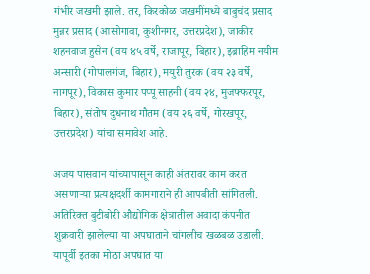गंभीर जखमी झाले. तर, किरकोळ जखमींमध्ये बाबुचंद प्रसाद मुन्नर प्रसाद (आसोगावा, कुशीनगर, उत्तरप्रदेश), जाकीर शहनवाज हुसेन (वय ४५ वर्षे, राजापूर, बिहार), इब्राहिम नयीम अन्सारी (गोपालगंज, बिहार), मयुरी तुरक (वय २३ वर्षे, नागपूर), विकास कुमार पप्पू साहनी (वय २४, मुजफ्फरपूर, बिहार), संतोष दुधनाथ गौतम (वय २६ वर्षे, गोरखपूर, उत्तरप्रदेश) यांचा समावेश आहे.

अजय पासवान यांच्यापासून काही अंतरावर काम करत असणाऱ्या प्रत्यक्षदर्शी कामगाराने ही आपबीती सांगितली. अतिरिक्त बुटीबोरी औद्योगिक क्षेत्रातील अवादा कंपनीत शुक्रवारी झालेल्या या अपघाताने चांगलीच खळबळ उडाली. यापूर्वी इतका मोठा अपघात या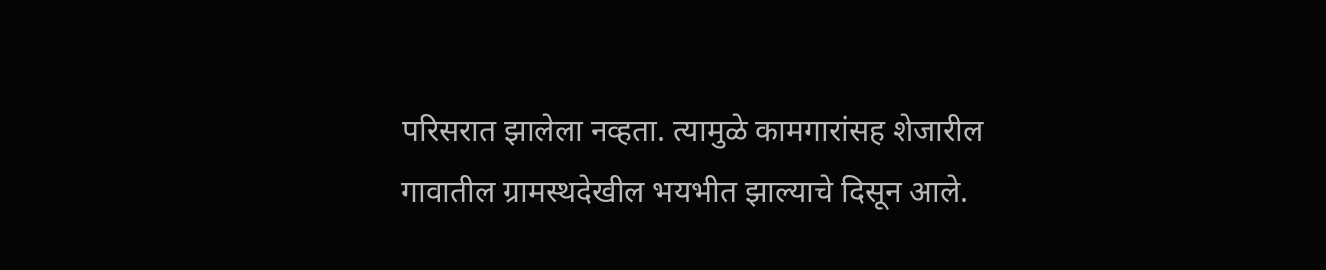परिसरात झालेला नव्हता. त्यामुळे कामगारांसह शेजारील गावातील ग्रामस्थदेखील भयभीत झाल्याचे दिसून आले.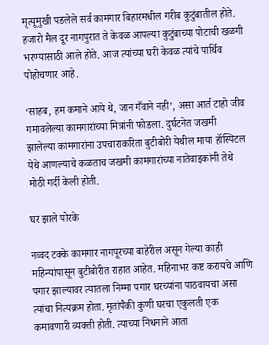मृत्यूमुखी पडलेले सर्व कामगार बिहारमधील गरीब कुटुंबातील होते. हजारो मैल दूर नागपुरात ते केवळ आपल्या कुटुंबाच्या पोटाची खळगी भरण्यासाठी आले होते. आज त्यांच्या घरी केवळ त्यांचे पार्थिव पोहोचणार आहे.

‘साहब, हम कमाने आये थे, जान गँवाने नही’, असा आर्त टाहो जीव गमावलेल्या कामगारांच्या मित्रांनी फोडला. दुर्घटनेत जखमी झालेल्या कामगारांना उपचाराकरिता बुटीबोरी येथील माया हॉस्पिटल येथे आणल्याचे कळताच जखमी कामगारांच्या नातेवाइकांनी तेथे मोठी गर्दी केली होती.

घर झाले पोरके

नव्वद टक्के कामगार नागपूरच्या बाहेरील असून गेल्या काही महिन्यांपासून बुटीबोरीत राहात आहेत. महिनाभर कष्ट करायचे आणि पगार झाल्यावर त्यातला निम्मा पगार घरच्यांना पाठवायचा असा त्यांचा नित्यक्रम होता. मृतांपैकी कुणी घरचा एकुलती एक कमावणारी व्यक्ती होती. त्याच्या निधनाने आता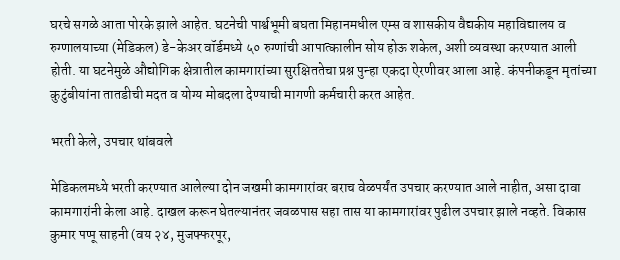घरचे सगळे आता पोरके झाले आहेत. घटनेची पार्श्वभूमी बघता मिहानमधील एम्स व शासकीय वैद्यकीय महाविद्यालय व रुग्णालयाच्या (मेडिकल) डे-केअर वॉर्डमध्ये ५० रुग्णांची आपात्कालीन सोय होऊ शकेल, अशी व्यवस्था करण्यात आली होती. या घटनेमुळे औद्योगिक क्षेत्रातील कामगारांच्या सुरक्षिततेचा प्रश्न पुन्हा एकदा ऐरणीवर आला आहे. कंपनीकडून मृतांच्या कुटुंबीयांना तातडीची मदत व योग्य मोबदला देण्याची मागणी कर्मचारी करत आहेत.

भरती केले, उपचार थांबवले

मेडिकलमध्ये भरती करण्यात आलेल्या दोन जखमी कामगारांवर बराच वेळपर्यंत उपचार करण्यात आले नाहीत, असा दावा कामगारांनी केला आहे. दाखल करून घेतल्यानंतर जवळपास सहा तास या कामगारांवर पुढील उपचार झाले नव्हते. विकास कुमार पप्पू साहनी (वय २४, मुजफ्फरपूर,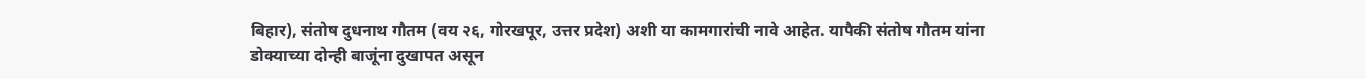बिहार), संतोष दुधनाथ गौतम (वय २६, गोरखपूर, उत्तर प्रदेश) अशी या कामगारांची नावे आहेत. यापैकी संतोष गौतम यांना डोक्याच्या दोन्ही बाजूंना दुखापत असून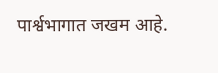पार्श्वभागात जखम आहे.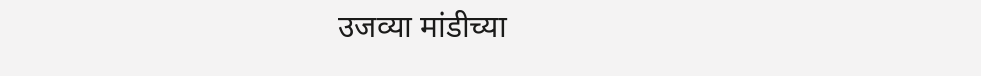उजव्या मांडीच्या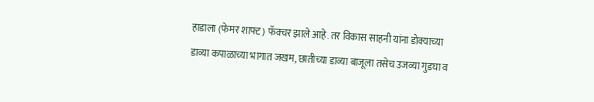हाडाला (फेमर शाफ्ट) फॅक्चर झाले आहे. तर विकास साहनी यांना डोक्याच्या डाव्या कपाळाच्या भागात जखम, छातीच्या डाव्या बाजूला तसेच उजव्या गुडघा व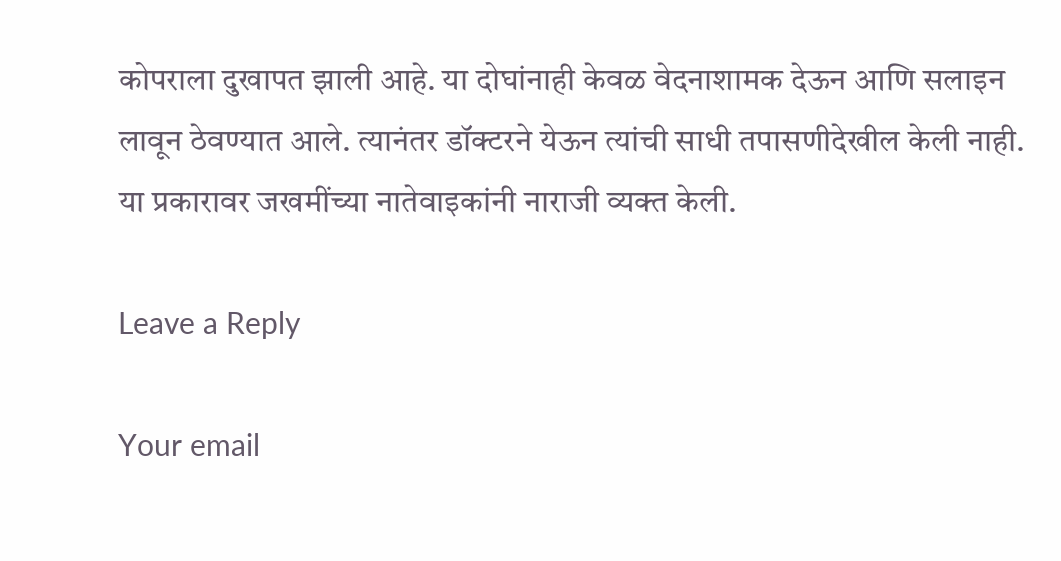कोपराला दुखापत झाली आहे. या दोघांनाही केवळ वेदनाशामक देऊन आणि सलाइन लावून ठेवण्यात आले. त्यानंतर डॉक्टरने येऊन त्यांची साधी तपासणीदेखील केली नाही. या प्रकारावर जखमींच्या नातेवाइकांनी नाराजी व्यक्त केली.

Leave a Reply

Your email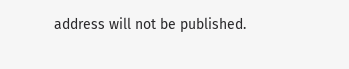address will not be published.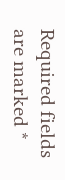Required fields are marked *